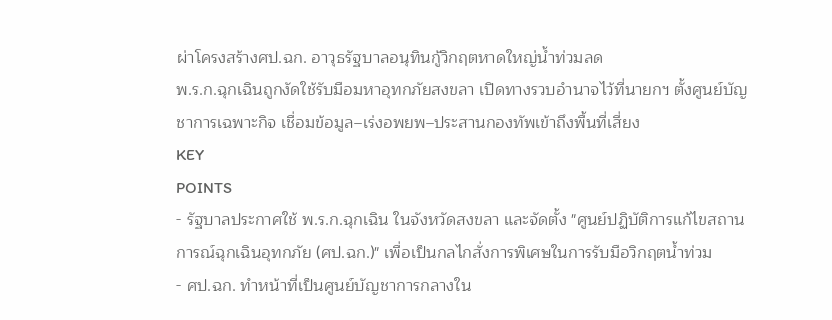ผ่าโครงสร้างศป.ฉก. อาวุธรัฐบาลอนุทินกู้วิกฤตหาดใหญ่น้ำท่วมลด
พ.ร.ก.ฉุกเฉินถูกงัดใช้รับมือมหาอุทกภัยสงขลา เปิดทางรวบอำนาจไว้ที่นายกฯ ตั้งศูนย์บัญชาการเฉพาะกิจ เชื่อมข้อมูล–เร่งอพยพ–ประสานกองทัพเข้าถึงพื้นที่เสี่ยง
KEY
POINTS
- รัฐบาลประกาศใช้ พ.ร.ก.ฉุกเฉิน ในจังหวัดสงขลา และจัดตั้ง "ศูนย์ปฏิบัติการแก้ไขสถานการณ์ฉุกเฉินอุทกภัย (ศป.ฉก.)" เพื่อเป็นกลไกสั่งการพิเศษในการรับมือวิกฤตน้ำท่วม
- ศป.ฉก. ทำหน้าที่เป็นศูนย์บัญชาการกลางใน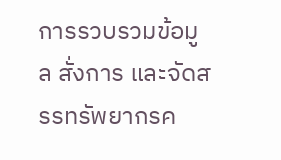การรวบรวมข้อมูล สั่งการ และจัดสรรทรัพยากรค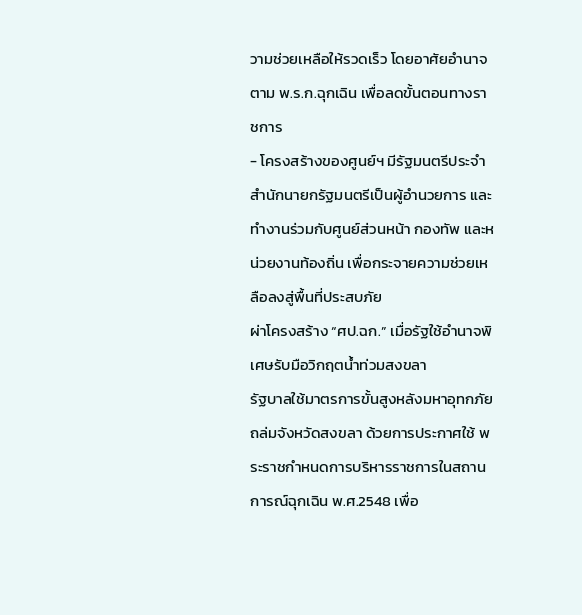วามช่วยเหลือให้รวดเร็ว โดยอาศัยอำนาจตาม พ.ร.ก.ฉุกเฉิน เพื่อลดขั้นตอนทางราชการ
- โครงสร้างของศูนย์ฯ มีรัฐมนตรีประจำสำนักนายกรัฐมนตรีเป็นผู้อำนวยการ และทำงานร่วมกับศูนย์ส่วนหน้า กองทัพ และหน่วยงานท้องถิ่น เพื่อกระจายความช่วยเหลือลงสู่พื้นที่ประสบภัย
ผ่าโครงสร้าง “ศป.ฉก.” เมื่อรัฐใช้อำนาจพิเศษรับมือวิกฤตน้ำท่วมสงขลา
รัฐบาลใช้มาตรการขั้นสูงหลังมหาอุทกภัยถล่มจังหวัดสงขลา ด้วยการประกาศใช้ พระราชกำหนดการบริหารราชการในสถานการณ์ฉุกเฉิน พ.ศ.2548 เพื่อ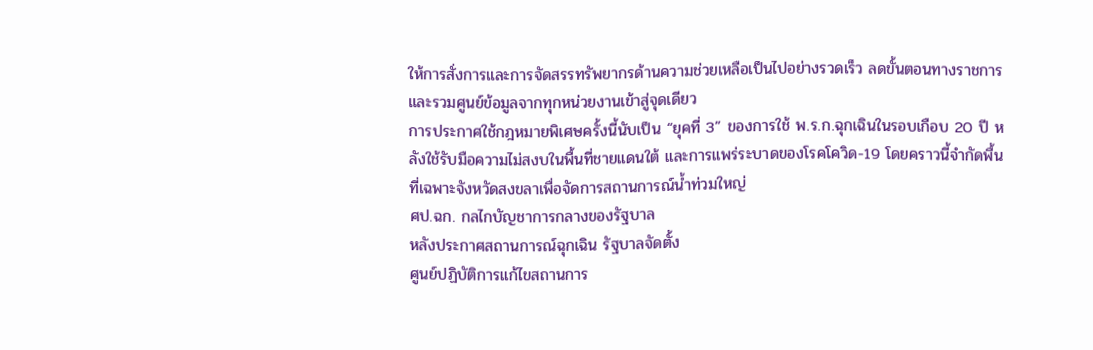ให้การสั่งการและการจัดสรรทรัพยากรด้านความช่วยเหลือเป็นไปอย่างรวดเร็ว ลดขั้นตอนทางราชการ และรวมศูนย์ข้อมูลจากทุกหน่วยงานเข้าสู่จุดเดียว
การประกาศใช้กฎหมายพิเศษครั้งนี้นับเป็น “ยุคที่ 3” ของการใช้ พ.ร.ก.ฉุกเฉินในรอบเกือบ 20 ปี หลังใช้รับมือความไม่สงบในพื้นที่ชายแดนใต้ และการแพร่ระบาดของโรคโควิด-19 โดยคราวนี้จำกัดพื้นที่เฉพาะจังหวัดสงขลาเพื่อจัดการสถานการณ์น้ำท่วมใหญ่
ศป.ฉก. กลไกบัญชาการกลางของรัฐบาล
หลังประกาศสถานการณ์ฉุกเฉิน รัฐบาลจัดตั้ง
ศูนย์ปฏิบัติการแก้ไขสถานการ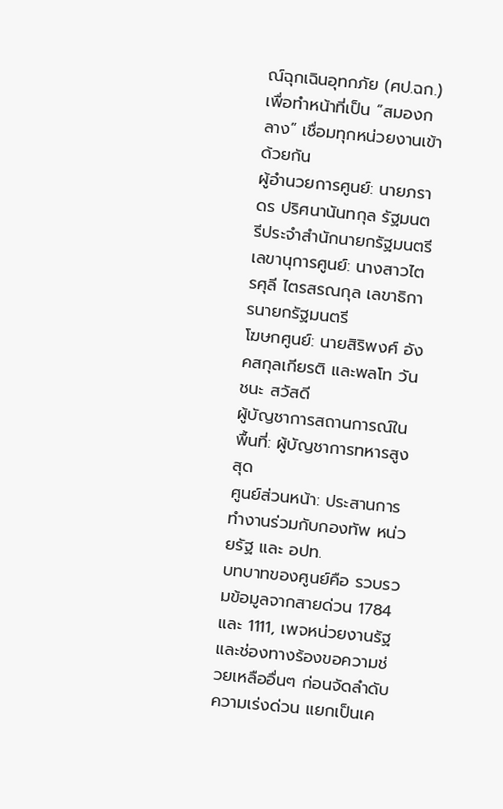ณ์ฉุกเฉินอุทกภัย (ศป.ฉก.)
เพื่อทำหน้าที่เป็น “สมองกลาง” เชื่อมทุกหน่วยงานเข้าด้วยกัน
ผู้อำนวยการศูนย์: นายภราดร ปริศนานันทกุล รัฐมนตรีประจำสำนักนายกรัฐมนตรี
เลขานุการศูนย์: นางสาวไตรศุลี ไตรสรณกุล เลขาธิการนายกรัฐมนตรี
โฆษกศูนย์: นายสิริพงศ์ อังคสกุลเกียรติ และพลโท วันชนะ สวัสดี
ผู้บัญชาการสถานการณ์ในพื้นที่: ผู้บัญชาการทหารสูงสุด
ศูนย์ส่วนหน้า: ประสานการทำงานร่วมกับกองทัพ หน่วยรัฐ และ อปท.
บทบาทของศูนย์คือ รวบรวมข้อมูลจากสายด่วน 1784 และ 1111, เพจหน่วยงานรัฐ และช่องทางร้องขอความช่วยเหลืออื่นๆ ก่อนจัดลำดับความเร่งด่วน แยกเป็นเค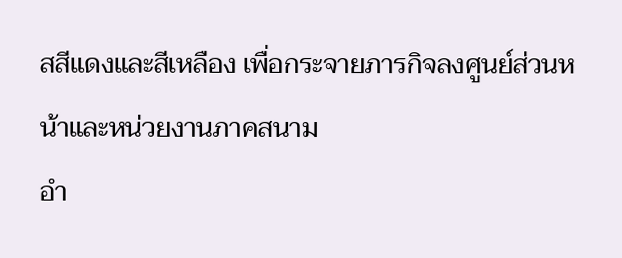สสีแดงและสีเหลือง เพื่อกระจายภารกิจลงศูนย์ส่วนหน้าและหน่วยงานภาคสนาม
อำ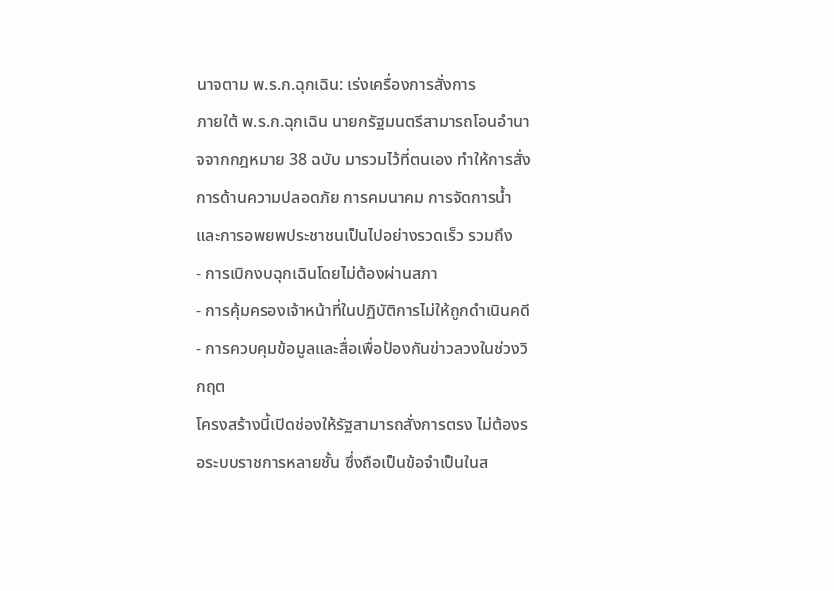นาจตาม พ.ร.ก.ฉุกเฉิน: เร่งเครื่องการสั่งการ
ภายใต้ พ.ร.ก.ฉุกเฉิน นายกรัฐมนตรีสามารถโอนอำนาจจากกฎหมาย 38 ฉบับ มารวมไว้ที่ตนเอง ทำให้การสั่งการด้านความปลอดภัย การคมนาคม การจัดการน้ำ และการอพยพประชาชนเป็นไปอย่างรวดเร็ว รวมถึง
- การเบิกงบฉุกเฉินโดยไม่ต้องผ่านสภา
- การคุ้มครองเจ้าหน้าที่ในปฏิบัติการไม่ให้ถูกดำเนินคดี
- การควบคุมข้อมูลและสื่อเพื่อป้องกันข่าวลวงในช่วงวิกฤต
โครงสร้างนี้เปิดช่องให้รัฐสามารถสั่งการตรง ไม่ต้องรอระบบราชการหลายชั้น ซึ่งถือเป็นข้อจำเป็นในส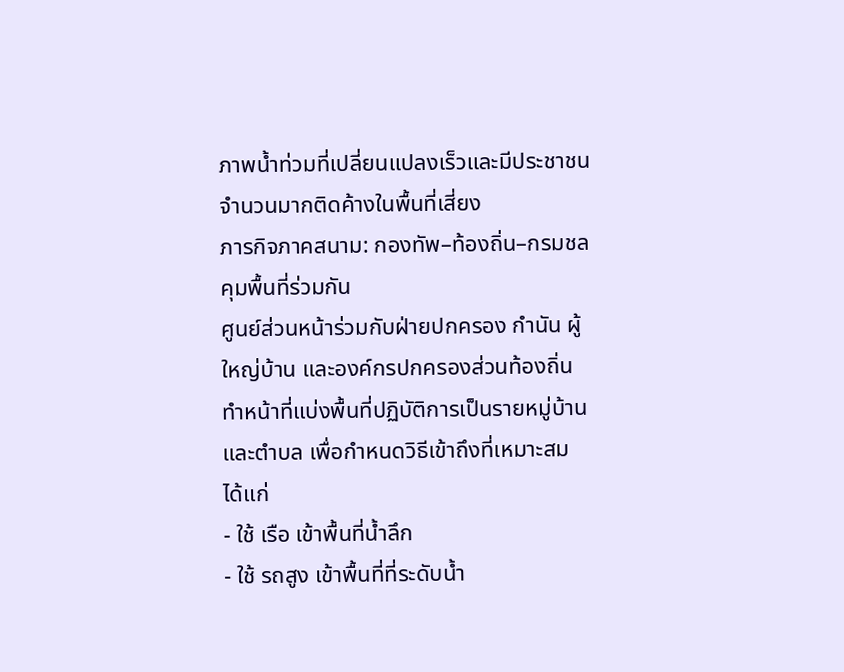ภาพน้ำท่วมที่เปลี่ยนแปลงเร็วและมีประชาชนจำนวนมากติดค้างในพื้นที่เสี่ยง
ภารกิจภาคสนาม: กองทัพ–ท้องถิ่น–กรมชล คุมพื้นที่ร่วมกัน
ศูนย์ส่วนหน้าร่วมกับฝ่ายปกครอง กำนัน ผู้ใหญ่บ้าน และองค์กรปกครองส่วนท้องถิ่น ทำหน้าที่แบ่งพื้นที่ปฏิบัติการเป็นรายหมู่บ้านและตำบล เพื่อกำหนดวิธีเข้าถึงที่เหมาะสม ได้แก่
- ใช้ เรือ เข้าพื้นที่น้ำลึก
- ใช้ รถสูง เข้าพื้นที่ที่ระดับน้ำ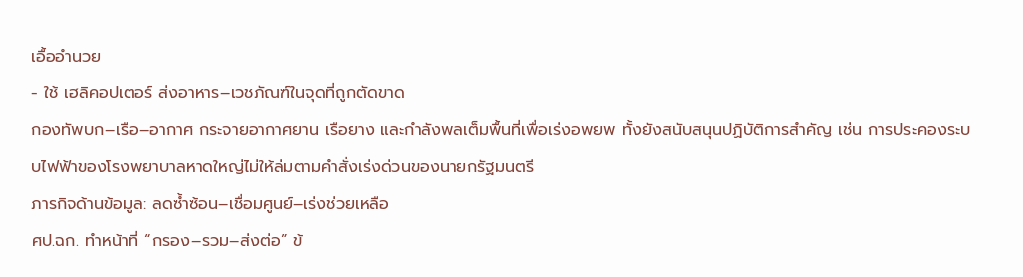เอื้ออำนวย
- ใช้ เฮลิคอปเตอร์ ส่งอาหาร–เวชภัณฑ์ในจุดที่ถูกตัดขาด
กองทัพบก–เรือ–อากาศ กระจายอากาศยาน เรือยาง และกำลังพลเต็มพื้นที่เพื่อเร่งอพยพ ทั้งยังสนับสนุนปฏิบัติการสำคัญ เช่น การประคองระบบไฟฟ้าของโรงพยาบาลหาดใหญ่ไม่ให้ล่มตามคำสั่งเร่งด่วนของนายกรัฐมนตรี
ภารกิจด้านข้อมูล: ลดซ้ำซ้อน–เชื่อมศูนย์–เร่งช่วยเหลือ
ศป.ฉก. ทำหน้าที่ “กรอง–รวม–ส่งต่อ” ข้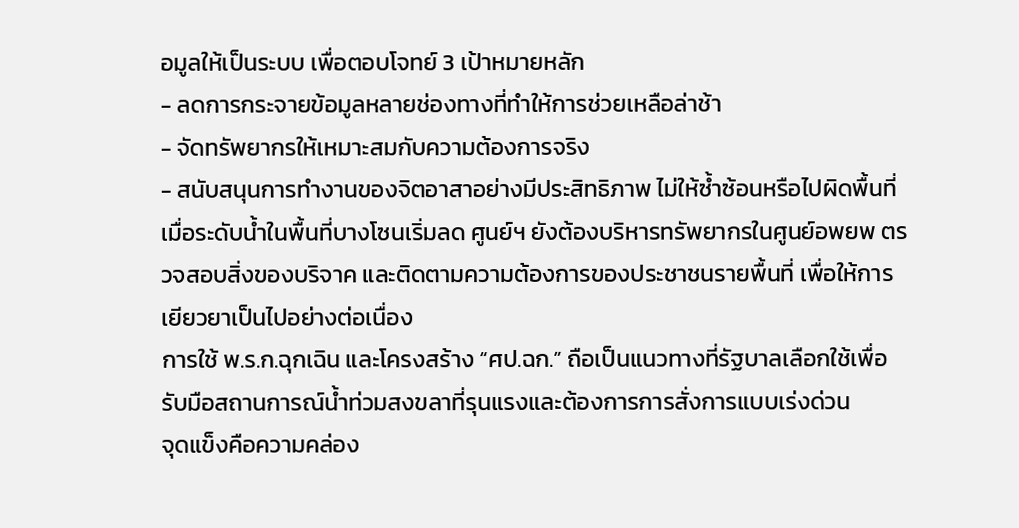อมูลให้เป็นระบบ เพื่อตอบโจทย์ 3 เป้าหมายหลัก
- ลดการกระจายข้อมูลหลายช่องทางที่ทำให้การช่วยเหลือล่าช้า
- จัดทรัพยากรให้เหมาะสมกับความต้องการจริง
- สนับสนุนการทำงานของจิตอาสาอย่างมีประสิทธิภาพ ไม่ให้ซ้ำซ้อนหรือไปผิดพื้นที่
เมื่อระดับน้ำในพื้นที่บางโซนเริ่มลด ศูนย์ฯ ยังต้องบริหารทรัพยากรในศูนย์อพยพ ตรวจสอบสิ่งของบริจาค และติดตามความต้องการของประชาชนรายพื้นที่ เพื่อให้การเยียวยาเป็นไปอย่างต่อเนื่อง
การใช้ พ.ร.ก.ฉุกเฉิน และโครงสร้าง “ศป.ฉก.” ถือเป็นแนวทางที่รัฐบาลเลือกใช้เพื่อรับมือสถานการณ์น้ำท่วมสงขลาที่รุนแรงและต้องการการสั่งการแบบเร่งด่วน
จุดแข็งคือความคล่อง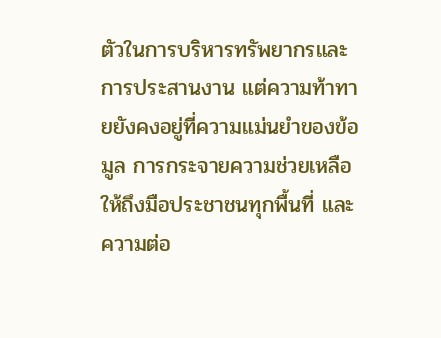ตัวในการบริหารทรัพยากรและการประสานงาน แต่ความท้าทายยังคงอยู่ที่ความแม่นยำของข้อมูล การกระจายความช่วยเหลือให้ถึงมือประชาชนทุกพื้นที่ และความต่อ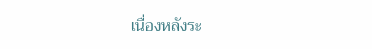เนื่องหลังระ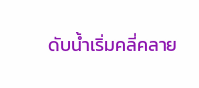ดับน้ำเริ่มคลี่คลาย